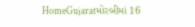HomeGujaratમોરબીમાં 16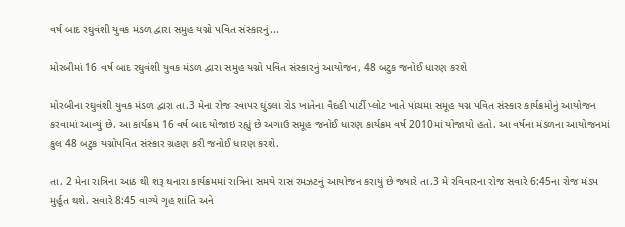વર્ષ બાદ રઘુવંશી યુવક મંડળ દ્વારા સમુહ યગ્નો પવિત સંસ્કારનું...

મોરબીમાં 16 વર્ષ બાદ રઘુવંશી યુવક મંડળ દ્વારા સમુહ યગ્નો પવિત સંસ્કારનું આયોજન, 48 બટુક જનોઈ ધારણ કરશે

મોરબીના રઘુવંશી યુવક મંડળ દ્વારા તા.3 મેના રોજ રવાપર ઘુંડલા રોડ ખાતેના વૈદહી પાર્ટી પ્લોટ ખાતે પાંચમા સમૂહ યગ્ન પવિત સંસ્કાર કાર્યક્રમોનું આયોજન કરવામાં આવ્યું છે. આ કાર્યક્રમ 16 વર્ષ બાદ યોજાઇ રહ્યું છે અગાઉ સમૂહ જનોઈ ધારણ કાર્યક્રમ વર્ષ 2010માં યોજાયો હતો. આ વર્ષના મંડળના આયોજનમાં કુલ 48 બટુક યગ્નોપવિત સંસ્કાર ગ્રહણ કરી જનોઈ ધારણ કરશે.

તા. 2 મેના રાત્રિના આઠ થી શરૂ થનારા કાર્યક્રમમાં રાત્રિના સમયે રાસ રમઝટનું આયોજન કરાયું છે જ્યારે તા.3 મે રવિવારના રોજ સવારે 6:45ના રોજ મંડપ મુર્હૂત થશે. સવારે 8:45 વાગ્યે ગૃહ શાંતિ અને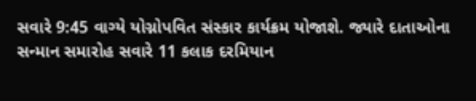સવારે 9:45 વાગ્યે યોગ્નોપવિત સંસ્કાર કાર્યક્રમ યોજાશે. જ્યારે દાતાઓના સન્માન સમારોહ સવારે 11 કલાક દરમિયાન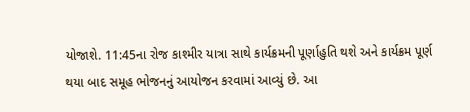યોજાશે. 11:45ના રોજ કાશ્મીર યાત્રા સાથે કાર્યક્રમની પૂર્ણાહુતિ થશે અને કાર્યક્રમ પૂર્ણ થયા બાદ સમૂહ ભોજનનું આયોજન કરવામાં આવ્યું છે. આ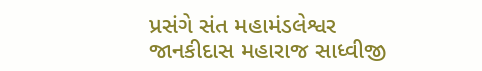પ્રસંગે સંત મહામંડલેશ્વર જાનકીદાસ મહારાજ સાધ્વીજી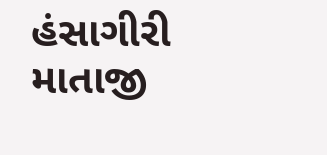હંસાગીરી માતાજી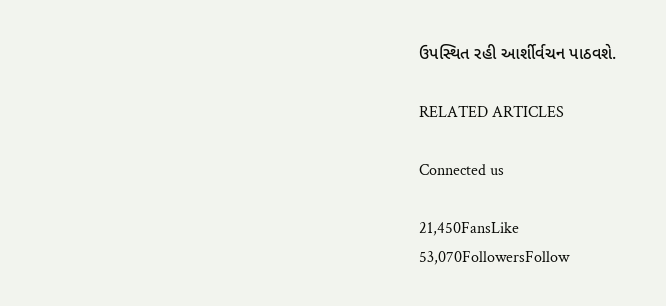ઉપસ્થિત રહી આર્શીર્વચન પાઠવશે.

RELATED ARTICLES

Connected us

21,450FansLike
53,070FollowersFollow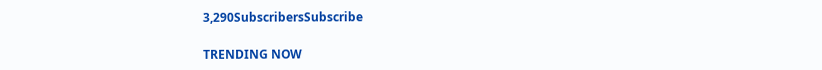3,290SubscribersSubscribe

TRENDING NOW